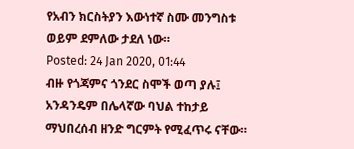የአብን ክርስትያን እውነተኛ ስሙ መንግስቱ ወይም ደምለው ታደለ ነው።
Posted: 24 Jan 2020, 01:44
ብዙ የጎጃምና ጎንደር ስሞች ወጣ ያሉ፤ አንዳንዴም በሌላኛው ባህል ተከታይ ማህበረሰብ ዘንድ ግርምት የሚፈጥሩ ናቸው።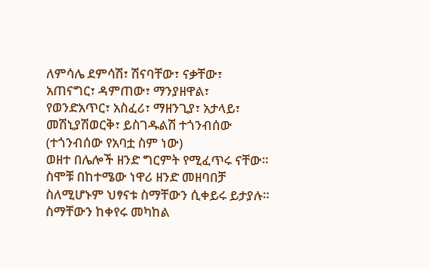ለምሳሌ ደምሳሽ፣ ሽናባቸው፣ ናቃቸው፣ አጠናግር፣ ዳምጠው፣ ማንያዘዋል፣ የወንድአጥር፣ አስፈሪ፣ ማዘንጊያ፣ አታላይ፣ መሽኒያሽወርቅ፣ ይስገዱልሽ ተጎንብሰው (ተጎንብሰው የአባቷ ስም ነው)
ወዘተ በሌሎች ዘንድ ግርምት የሚፈጥሩ ናቸው። ስሞቹ በከተሜው ነዋሪ ዘንድ መዘባበቻ ስለሚሆኑም ህፃናቱ ስማቸውን ሲቀይሩ ይታያሉ። ስማቸውን ከቀየሩ መካከል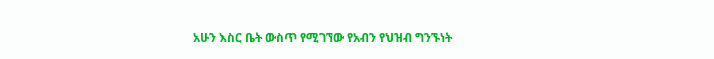አሁን እስር ቤት ውስጥ የሚገኘው የአብን የህዝብ ግንኙነት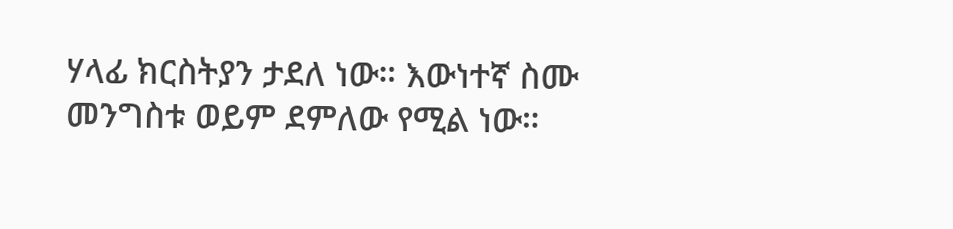ሃላፊ ክርስትያን ታደለ ነው። እውነተኛ ስሙ መንግስቱ ወይም ደምለው የሚል ነው።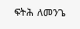ፍትሕ ለመንጌ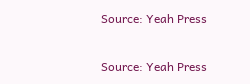Source: Yeah Press

Source: Yeah Press